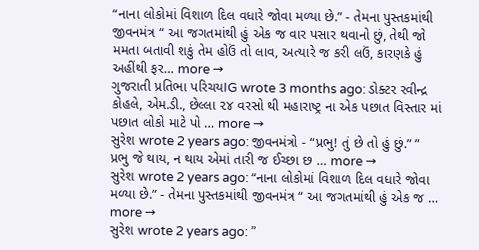“નાના લોકોમાં વિશાળ દિલ વધારે જોવા મળ્યા છે.” - તેમના પુસ્તકમાંથી જીવનમંત્ર “ આ જગતમાંથી હું એક જ વાર પસાર થવાનો છું, તેથી જો મમતા બતાવી શકું તેમ હોઉં તો લાવ, અત્યારે જ કરી લઉં, કારણકે હું અહીંથી ફર… more →
ગુજરાતી પ્રતિભા પરિચયIG wrote 3 months ago: ડોક્ટર રવીન્દ્ર કોહલે, એમ.ડી., છેલ્લા ૨૪ વરસો થી મહારાષ્ટ્ર ના એક પછાત વિસ્તાર માં પછાત લોકો માટે પો … more →
સુરેશ wrote 2 years ago: જીવનમંત્રો - “પ્રભુ! તું છે તો હું છું.” ” પ્રભુ જે થાય, ન થાય એમાં તારી જ ઈચ્છા છ … more →
સુરેશ wrote 2 years ago: “નાના લોકોમાં વિશાળ દિલ વધારે જોવા મળ્યા છે.” - તેમના પુસ્તકમાંથી જીવનમંત્ર “ આ જગતમાંથી હું એક જ … more →
સુરેશ wrote 2 years ago: ”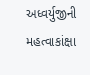અધ્વર્યુજીની મહત્વાકાંક્ષા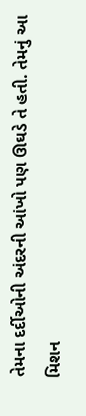તેમના દર્દીઓની અંદરની આંખો પણ ઊઘડે તે હતી. તેમનું આ મિશન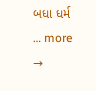બધા ધર્મ … more →